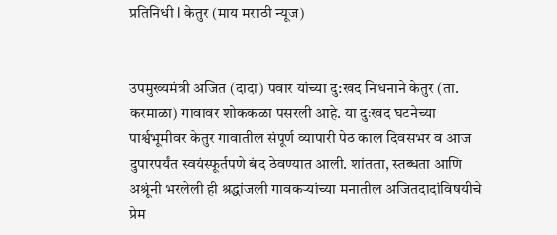प्रतिनिधी l केतुर (माय मराठी न्यूज)


उपमुख्यमंत्री अजित (दादा) पवार यांच्या दु:खद निधनाने केतुर (ता. करमाळा) गावावर शोककळा पसरली आहे. या दुःखद घटनेच्या पार्श्वभूमीवर केतुर गावातील संपूर्ण व्यापारी पेठ काल दिवसभर व आज दुपारपर्यंत स्वयंस्फूर्तपणे बंद ठेवण्यात आली. शांतता, स्तब्धता आणि अश्रूंनी भरलेली ही श्रद्धांजली गावकऱ्यांच्या मनातील अजितदादांविषयीचे प्रेम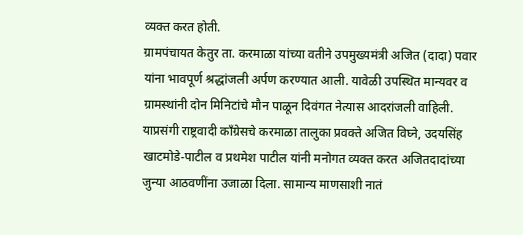व्यक्त करत होती.
ग्रामपंचायत केतुर ता. करमाळा यांच्या वतीने उपमुख्यमंत्री अजित (दादा) पवार यांना भावपूर्ण श्रद्धांजली अर्पण करण्यात आली. यावेळी उपस्थित मान्यवर व ग्रामस्थांनी दोन मिनिटांचे मौन पाळून दिवंगत नेत्यास आदरांजली वाहिली.
याप्रसंगी राष्ट्रवादी काँग्रेसचे करमाळा तालुका प्रवक्ते अजित विघ्ने, उदयसिंह खाटमोडे-पाटील व प्रथमेश पाटील यांनी मनोगत व्यक्त करत अजितदादांच्या जुन्या आठवणींना उजाळा दिला. सामान्य माणसाशी नातं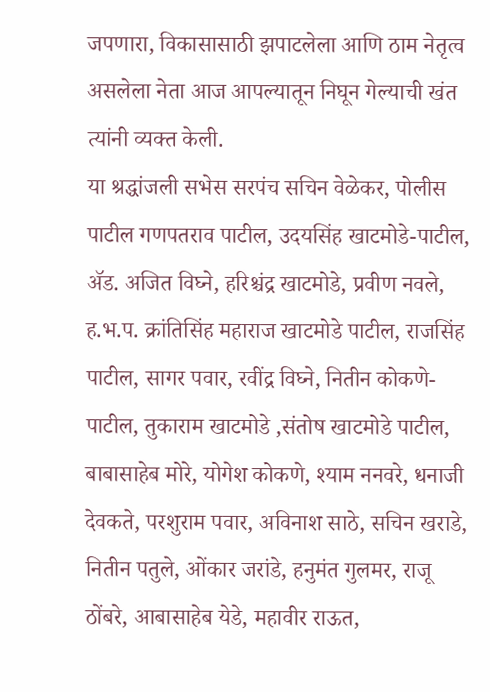जपणारा, विकासासाठी झपाटलेला आणि ठाम नेतृत्व असलेला नेता आज आपल्यातून निघून गेल्याची खंत त्यांनी व्यक्त केली.
या श्रद्धांजली सभेस सरपंच सचिन वेळेकर, पोलीस पाटील गणपतराव पाटील, उदयसिंह खाटमोडे-पाटील, ॲड. अजित विघ्ने, हरिश्चंद्र खाटमोडे, प्रवीण नवले, ह.भ.प. क्रांतिसिंह महाराज खाटमोडे पाटील, राजसिंह पाटील, सागर पवार, रवींद्र विघ्ने, नितीन कोकणे-पाटील, तुकाराम खाटमोडे ,संतोष खाटमोडे पाटील, बाबासाहेब मोरे, योगेश कोकणे, श्याम ननवरे, धनाजी देवकते, परशुराम पवार, अविनाश साठे, सचिन खराडे, नितीन पतुले, ओंकार जरांडे, हनुमंत गुलमर, राजू ठोंबरे, आबासाहेब येडे, महावीर राऊत,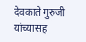देवकाते गुरुजी यांच्यासह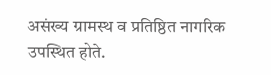असंख्य ग्रामस्थ व प्रतिष्ठित नागरिक उपस्थित होते.